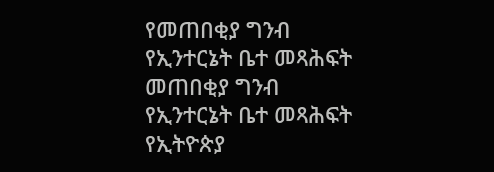የመጠበቂያ ግንብ የኢንተርኔት ቤተ መጻሕፍት
መጠበቂያ ግንብ
የኢንተርኔት ቤተ መጻሕፍት
የኢትዮጵያ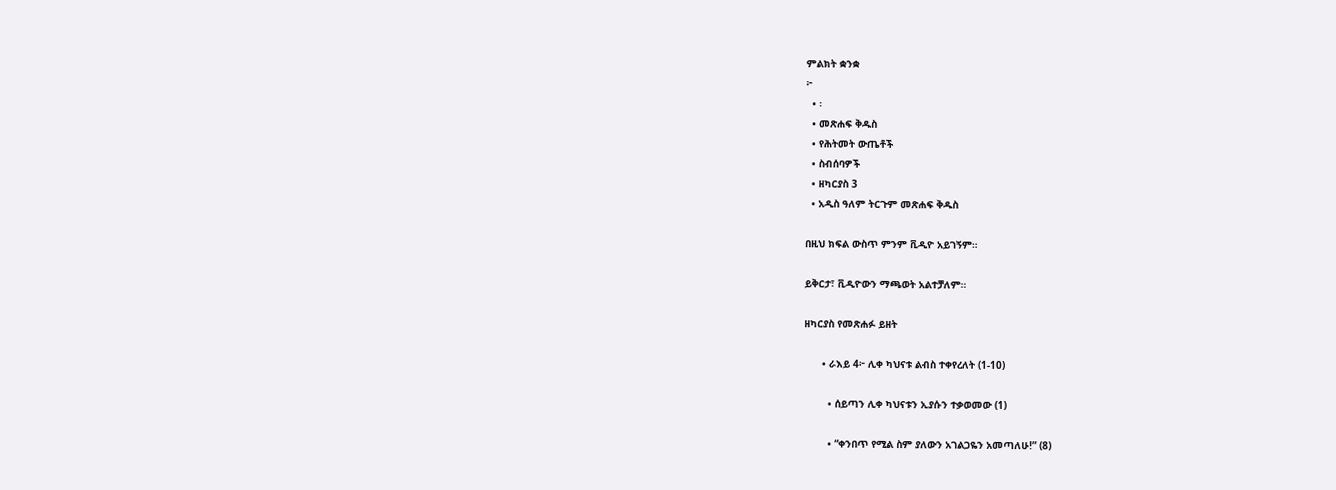ምልክት ቋንቋ
፦
  • ፡
  • መጽሐፍ ቅዱስ
  • የሕትመት ውጤቶች
  • ስብሰባዎች
  • ዘካርያስ 3
  • አዲስ ዓለም ትርጉም መጽሐፍ ቅዱስ

በዚህ ክፍል ውስጥ ምንም ቪዲዮ አይገኝም።

ይቅርታ፣ ቪዲዮውን ማጫወት አልተቻለም።

ዘካርያስ የመጽሐፉ ይዘት

      • ራእይ 4፦ ሊቀ ካህናቱ ልብስ ተቀየረለት (1-10)

        • ሰይጣን ሊቀ ካህናቱን ኢያሱን ተቃወመው (1)

        • “ቀንበጥ የሚል ስም ያለውን አገልጋዬን አመጣለሁ!” (8)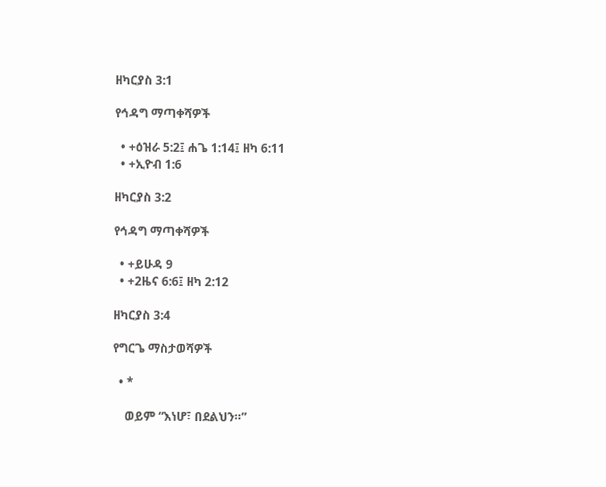ዘካርያስ 3:1

የኅዳግ ማጣቀሻዎች

  • +ዕዝራ 5:2፤ ሐጌ 1:14፤ ዘካ 6:11
  • +ኢዮብ 1:6

ዘካርያስ 3:2

የኅዳግ ማጣቀሻዎች

  • +ይሁዳ 9
  • +2ዜና 6:6፤ ዘካ 2:12

ዘካርያስ 3:4

የግርጌ ማስታወሻዎች

  • *

    ወይም “እነሆ፣ በደልህን።”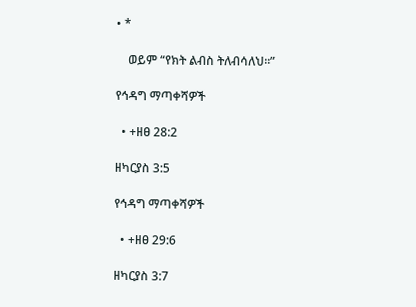• *

    ወይም “የክት ልብስ ትለብሳለህ።”

የኅዳግ ማጣቀሻዎች

  • +ዘፀ 28:2

ዘካርያስ 3:5

የኅዳግ ማጣቀሻዎች

  • +ዘፀ 29:6

ዘካርያስ 3:7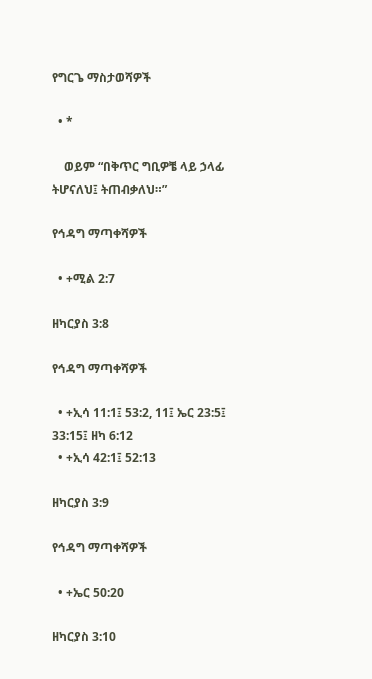የግርጌ ማስታወሻዎች

  • *

    ወይም “በቅጥር ግቢዎቼ ላይ ኃላፊ ትሆናለህ፤ ትጠብቃለህ።”

የኅዳግ ማጣቀሻዎች

  • +ሚል 2:7

ዘካርያስ 3:8

የኅዳግ ማጣቀሻዎች

  • +ኢሳ 11:1፤ 53:2, 11፤ ኤር 23:5፤ 33:15፤ ዘካ 6:12
  • +ኢሳ 42:1፤ 52:13

ዘካርያስ 3:9

የኅዳግ ማጣቀሻዎች

  • +ኤር 50:20

ዘካርያስ 3:10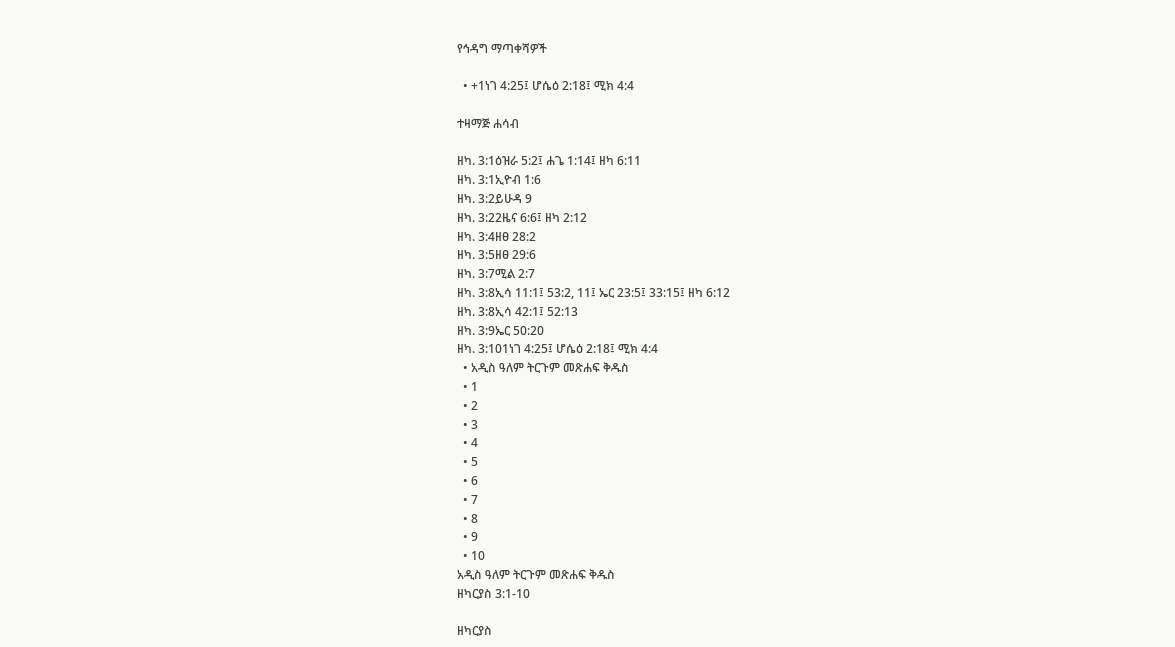የኅዳግ ማጣቀሻዎች

  • +1ነገ 4:25፤ ሆሴዕ 2:18፤ ሚክ 4:4

ተዛማጅ ሐሳብ

ዘካ. 3:1ዕዝራ 5:2፤ ሐጌ 1:14፤ ዘካ 6:11
ዘካ. 3:1ኢዮብ 1:6
ዘካ. 3:2ይሁዳ 9
ዘካ. 3:22ዜና 6:6፤ ዘካ 2:12
ዘካ. 3:4ዘፀ 28:2
ዘካ. 3:5ዘፀ 29:6
ዘካ. 3:7ሚል 2:7
ዘካ. 3:8ኢሳ 11:1፤ 53:2, 11፤ ኤር 23:5፤ 33:15፤ ዘካ 6:12
ዘካ. 3:8ኢሳ 42:1፤ 52:13
ዘካ. 3:9ኤር 50:20
ዘካ. 3:101ነገ 4:25፤ ሆሴዕ 2:18፤ ሚክ 4:4
  • አዲስ ዓለም ትርጉም መጽሐፍ ቅዱስ
  • 1
  • 2
  • 3
  • 4
  • 5
  • 6
  • 7
  • 8
  • 9
  • 10
አዲስ ዓለም ትርጉም መጽሐፍ ቅዱስ
ዘካርያስ 3:1-10

ዘካርያስ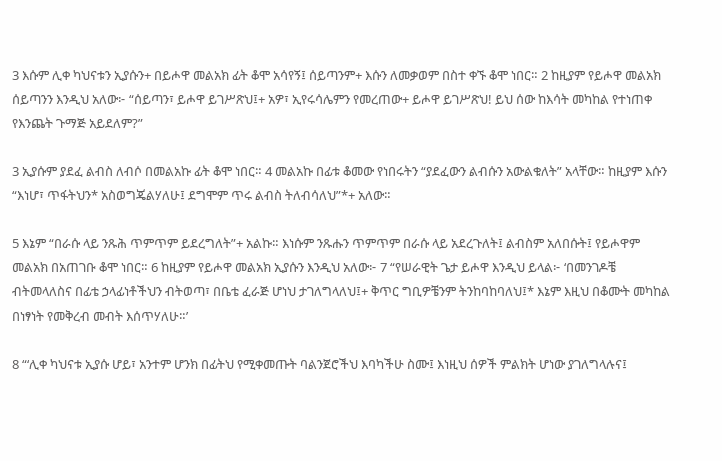3 እሱም ሊቀ ካህናቱን ኢያሱን+ በይሖዋ መልአክ ፊት ቆሞ አሳየኝ፤ ሰይጣንም+ እሱን ለመቃወም በስተ ቀኙ ቆሞ ነበር። 2 ከዚያም የይሖዋ መልአክ ሰይጣንን እንዲህ አለው፦ “ሰይጣን፣ ይሖዋ ይገሥጽህ፤+ አዎ፣ ኢየሩሳሌምን የመረጠው+ ይሖዋ ይገሥጽህ! ይህ ሰው ከእሳት መካከል የተነጠቀ የእንጨት ጉማጅ አይደለም?”

3 ኢያሱም ያደፈ ልብስ ለብሶ በመልአኩ ፊት ቆሞ ነበር። 4 መልአኩ በፊቱ ቆመው የነበሩትን “ያደፈውን ልብሱን አውልቁለት” አላቸው። ከዚያም እሱን “እነሆ፣ ጥፋትህን* አስወግጄልሃለሁ፤ ደግሞም ጥሩ ልብስ ትለብሳለህ”*+ አለው።

5 እኔም “በራሱ ላይ ንጹሕ ጥምጥም ይደረግለት”+ አልኩ። እነሱም ንጹሑን ጥምጥም በራሱ ላይ አደረጉለት፤ ልብስም አለበሱት፤ የይሖዋም መልአክ በአጠገቡ ቆሞ ነበር። 6 ከዚያም የይሖዋ መልአክ ኢያሱን እንዲህ አለው፦ 7 “የሠራዊት ጌታ ይሖዋ እንዲህ ይላል፦ ‘በመንገዶቼ ብትመላለስና በፊቴ ኃላፊነቶችህን ብትወጣ፣ በቤቴ ፈራጅ ሆነህ ታገለግላለህ፤+ ቅጥር ግቢዎቼንም ትንከባከባለህ፤* እኔም እዚህ በቆሙት መካከል በነፃነት የመቅረብ መብት እሰጥሃለሁ።’

8 “‘ሊቀ ካህናቱ ኢያሱ ሆይ፣ አንተም ሆንክ በፊትህ የሚቀመጡት ባልንጀሮችህ እባካችሁ ስሙ፤ እነዚህ ሰዎች ምልክት ሆነው ያገለግላሉና፤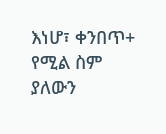እነሆ፣ ቀንበጥ+ የሚል ስም ያለውን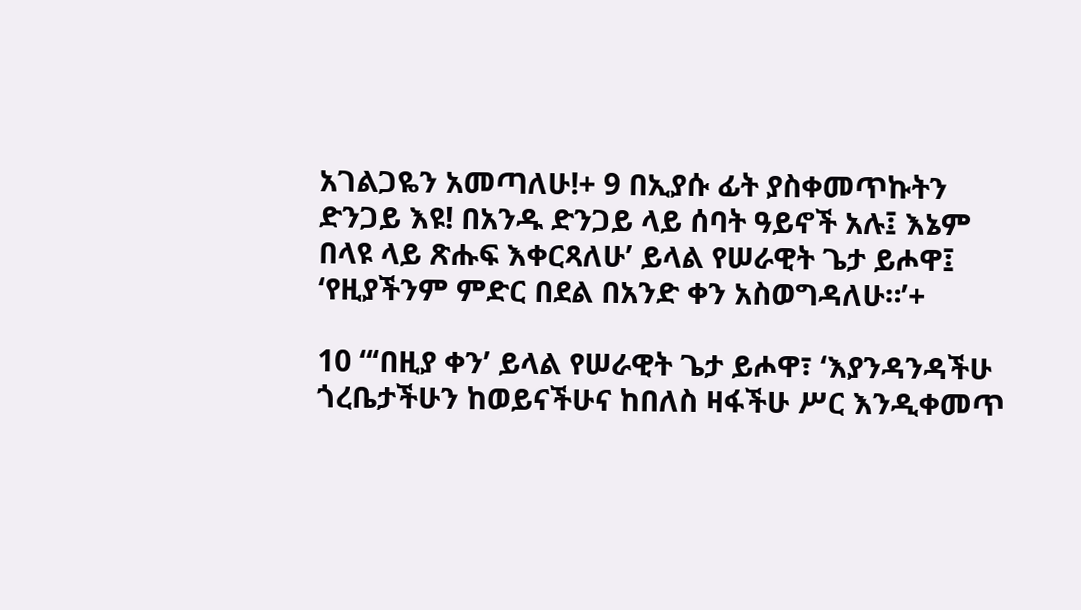አገልጋዬን አመጣለሁ!+ 9 በኢያሱ ፊት ያስቀመጥኩትን ድንጋይ እዩ! በአንዱ ድንጋይ ላይ ሰባት ዓይኖች አሉ፤ እኔም በላዩ ላይ ጽሑፍ እቀርጻለሁ’ ይላል የሠራዊት ጌታ ይሖዋ፤ ‘የዚያችንም ምድር በደል በአንድ ቀን አስወግዳለሁ።’+

10 “‘በዚያ ቀን’ ይላል የሠራዊት ጌታ ይሖዋ፣ ‘እያንዳንዳችሁ ጎረቤታችሁን ከወይናችሁና ከበለስ ዛፋችሁ ሥር እንዲቀመጥ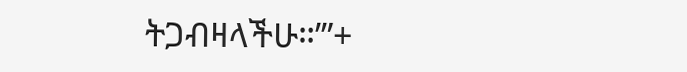ትጋብዛላችሁ።’”+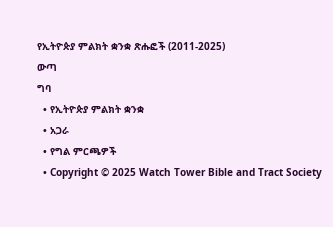የኢትዮጵያ ምልክት ቋንቋ ጽሑፎች (2011-2025)
ውጣ
ግባ
  • የኢትዮጵያ ምልክት ቋንቋ
  • አጋራ
  • የግል ምርጫዎች
  • Copyright © 2025 Watch Tower Bible and Tract Society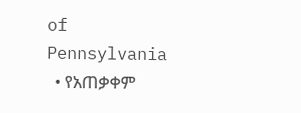of Pennsylvania
  • የአጠቃቀም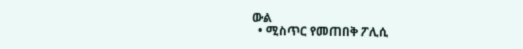ውል
  • ሚስጥር የመጠበቅ ፖሊሲ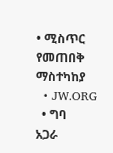• ሚስጥር የመጠበቅ ማስተካከያ
  • JW.ORG
  • ግባ
አጋራ